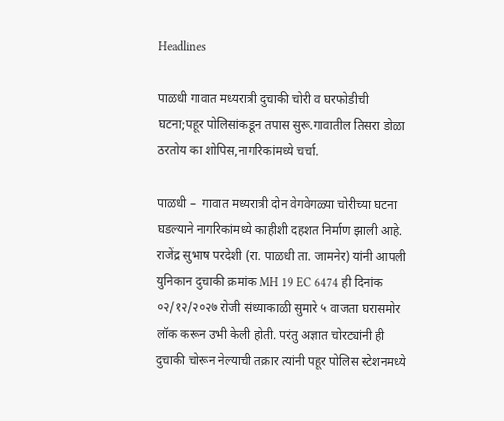Headlines

पाळधी गावात मध्यरात्री दुचाकी चोरी व घरफोडीची घटना;पहूर पोलिसांकडून तपास सुरू.गावातील तिसरा डोळा ठरतोय का शोपिस,नागरिकांमध्ये चर्चा.

पाळधी –  गावात मध्यरात्री दोन वेगवेगळ्या चोरीच्या घटना घडल्याने नागरिकांमध्ये काहीशी दहशत निर्माण झाली आहे. राजेंद्र सुभाष परदेशी (रा. पाळधी ता. जामनेर) यांनी आपली युनिकान दुचाकी क्रमांक MH 19 EC 6474 ही दिनांक ०२/१२/२०२७ रोजी संध्याकाळी सुमारे ५ वाजता घरासमोर लॉक करून उभी केली होती. परंतु अज्ञात चोरट्यांनी ही दुचाकी चोरून नेल्याची तक्रार त्यांनी पहूर पोलिस स्टेशनमध्ये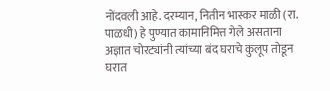नोंदवली आहे. दरम्यान, नितीन भास्कर माळी (रा. पाळधी) हे पुण्यात कामानिमित्त गेले असताना अज्ञात चोरट्यांनी त्यांच्या बंद घराचे कुलूप तोडून घरात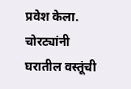प्रवेश केला. चोरट्यांनी घरातील वस्तूंची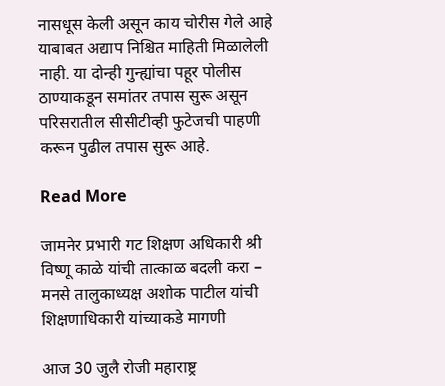नासधूस केली असून काय चोरीस गेले आहे याबाबत अद्याप निश्चित माहिती मिळालेली नाही. या दोन्ही गुन्ह्यांचा पहूर पोलीस ठाण्याकडून समांतर तपास सुरू असून परिसरातील सीसीटीव्ही फुटेजची पाहणी करून पुढील तपास सुरू आहे.

Read More

जामनेर प्रभारी गट शिक्षण अधिकारी श्री विष्णू काळे यांची तात्काळ बदली करा – मनसे तालुकाध्यक्ष अशोक पाटील यांची शिक्षणाधिकारी यांच्याकडे मागणी

आज 30 जुलै रोजी महाराष्ट्र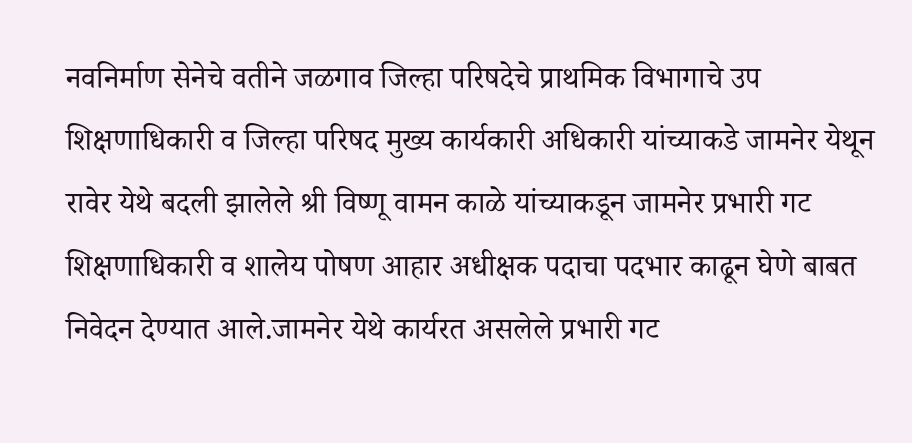नवनिर्माण सेनेचे वतीने जळगाव जिल्हा परिषदेचे प्राथमिक विभागाचे उप शिक्षणाधिकारी व जिल्हा परिषद मुख्य कार्यकारी अधिकारी यांच्याकडे जामनेर येथून रावेर येथे बदली झालेले श्री विष्णू वामन काळे यांच्याकडून जामनेर प्रभारी गट शिक्षणाधिकारी व शालेय पोषण आहार अधीक्षक पदाचा पदभार काढून घेणे बाबत निवेदन देण्यात आले.जामनेर येथे कार्यरत असलेले प्रभारी गट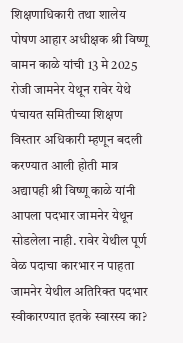शिक्षणाधिकारी तथा शालेय पोषण आहार अधीक्षक श्री विष्णू वामन काळे यांची 13 मे 2025 रोजी जामनेर येथून रावेर येथे पंचायत समितीच्या शिक्षण विस्तार अधिकारी म्हणून बदली करण्यात आली होती मात्र अद्यापही श्री विष्णू काळे यांनी आपला पदभार जामनेर येथून सोडलेला नाही. रावेर येथील पूर्ण वेळ पदाचा कारभार न पाहता जामनेर येथील अतिरिक्त पदभार स्वीकारण्यात इतके स्वारस्य का?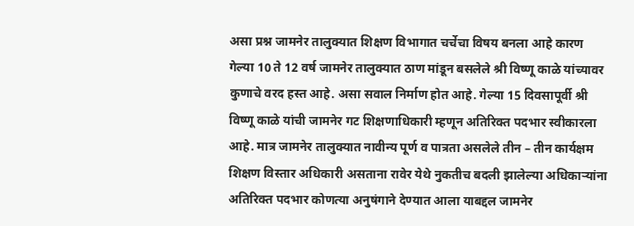असा प्रश्न जामनेर तालुक्यात शिक्षण विभागात चर्चेचा विषय बनला आहे कारण गेल्या 10 ते 12 वर्ष जामनेर तालुक्यात ठाण मांडून बसलेले श्री विष्णू काळे यांच्यावर कुणाचे वरद हस्त आहे. असा सवाल निर्माण होत आहे. गेल्या 15 दिवसापूर्वी श्री विष्णू काळे यांची जामनेर गट शिक्षणाधिकारी म्हणून अतिरिक्त पदभार स्वीकारला आहे. मात्र जामनेर तालुक्यात नावीन्य पूर्ण व पात्रता असलेले तीन – तीन कार्यक्षम शिक्षण विस्तार अधिकारी असताना रावेर येथे नुकतीच बदली झालेल्या अधिकाऱ्यांना अतिरिक्त पदभार कोणत्या अनुषंगाने देण्यात आला याबद्दल जामनेर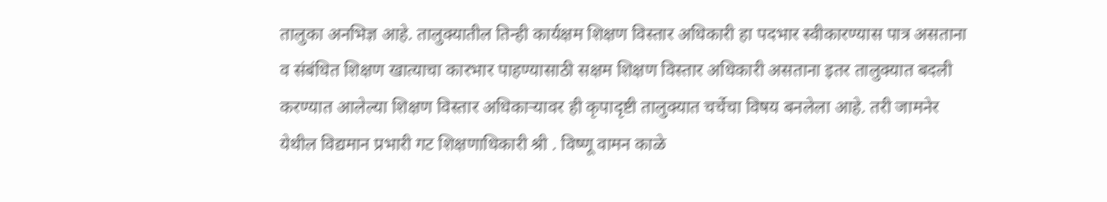तालुका अनभिज्ञ आहे. तालुक्यातील तिन्ही कार्यक्षम शिक्षण विस्तार अधिकारी हा पदभार स्वीकारण्यास पात्र असताना व संबंधित शिक्षण खात्याचा कारभार पाहण्यासाठी सक्षम शिक्षण विस्तार अधिकारी असताना इतर तालुक्यात बदली करण्यात आलेल्या शिक्षण विस्तार अधिकाऱ्यावर ही कृपादृष्टी तालुक्यात चर्चेचा विषय बनलेला आहे. तरी जामनेर येथील विद्यमान प्रभारी गट शिक्षणाधिकारी श्री . विष्णू वामन काळे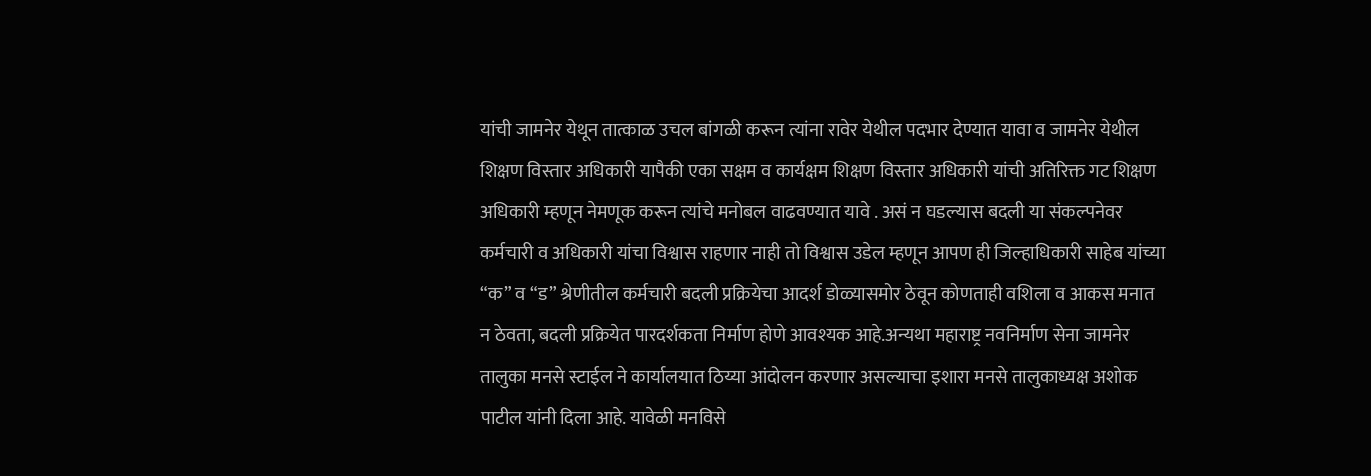यांची जामनेर येथून तात्काळ उचल बांगळी करून त्यांना रावेर येथील पदभार देण्यात यावा व जामनेर येथील शिक्षण विस्तार अधिकारी यापैकी एका सक्षम व कार्यक्षम शिक्षण विस्तार अधिकारी यांची अतिरिक्त गट शिक्षण अधिकारी म्हणून नेमणूक करून त्यांचे मनोबल वाढवण्यात यावे . असं न घडल्यास बदली या संकल्पनेवर कर्मचारी व अधिकारी यांचा विश्वास राहणार नाही तो विश्वास उडेल म्हणून आपण ही जिल्हाधिकारी साहेब यांच्या “क” व “ड” श्रेणीतील कर्मचारी बदली प्रक्रियेचा आदर्श डोळ्यासमोर ठेवून कोणताही वशिला व आकस मनात न ठेवता, बदली प्रक्रियेत पारदर्शकता निर्माण होणे आवश्यक आहे.अन्यथा महाराष्ट्र नवनिर्माण सेना जामनेर तालुका मनसे स्टाईल ने कार्यालयात ठिय्या आंदोलन करणार असल्याचा इशारा मनसे तालुकाध्यक्ष अशोक पाटील यांनी दिला आहे. यावेळी मनविसे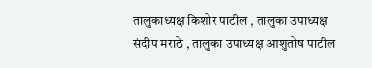तालुकाध्यक्ष किशोर पाटील , तालुका उपाध्यक्ष संदीप मराठे , तालुका उपाध्यक्ष आशुतोष पाटील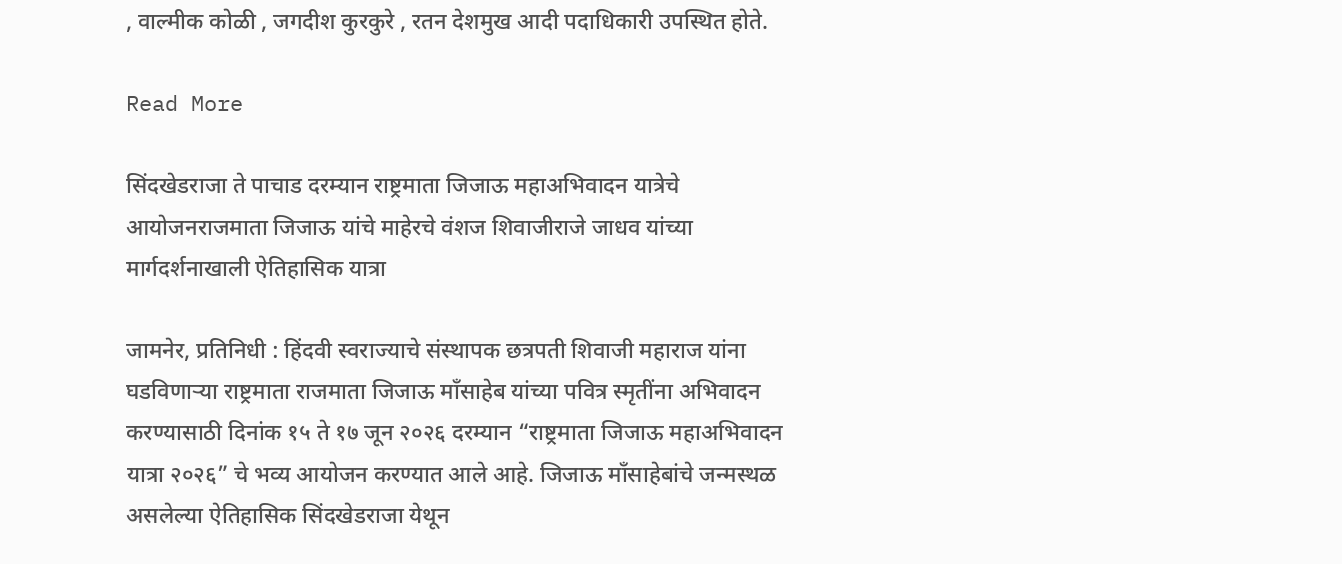, वाल्मीक कोळी , जगदीश कुरकुरे , रतन देशमुख आदी पदाधिकारी उपस्थित होते.

Read More

सिंदखेडराजा ते पाचाड दरम्यान राष्ट्रमाता जिजाऊ महाअभिवादन यात्रेचे आयोजनराजमाता जिजाऊ यांचे माहेरचे वंशज शिवाजीराजे जाधव यांच्या मार्गदर्शनाखाली ऐतिहासिक यात्रा

जामनेर, प्रतिनिधी : हिंदवी स्वराज्याचे संस्थापक छत्रपती शिवाजी महाराज यांना घडविणाऱ्या राष्ट्रमाता राजमाता जिजाऊ माँसाहेब यांच्या पवित्र स्मृतींना अभिवादन करण्यासाठी दिनांक १५ ते १७ जून २०२६ दरम्यान “राष्ट्रमाता जिजाऊ महाअभिवादन यात्रा २०२६” चे भव्य आयोजन करण्यात आले आहे. जिजाऊ माँसाहेबांचे जन्मस्थळ असलेल्या ऐतिहासिक सिंदखेडराजा येथून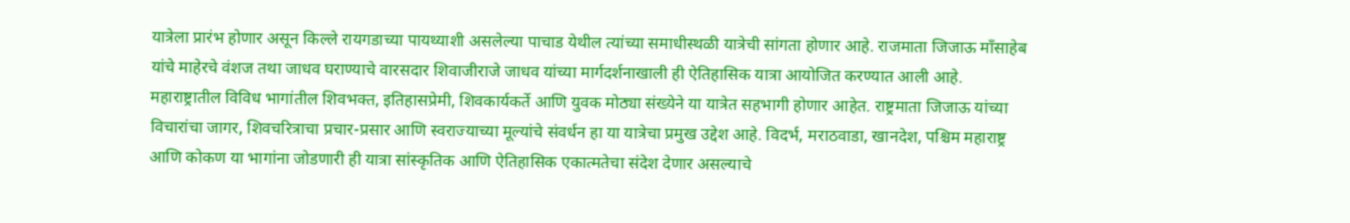यात्रेला प्रारंभ होणार असून किल्ले रायगडाच्या पायथ्याशी असलेल्या पाचाड येथील त्यांच्या समाधीस्थळी यात्रेची सांगता होणार आहे. राजमाता जिजाऊ माँसाहेब यांचे माहेरचे वंशज तथा जाधव घराण्याचे वारसदार शिवाजीराजे जाधव यांच्या मार्गदर्शनाखाली ही ऐतिहासिक यात्रा आयोजित करण्यात आली आहे. महाराष्ट्रातील विविध भागांतील शिवभक्त, इतिहासप्रेमी, शिवकार्यकर्ते आणि युवक मोठ्या संख्येने या यात्रेत सहभागी होणार आहेत. राष्ट्रमाता जिजाऊ यांच्या विचारांचा जागर, शिवचरित्राचा प्रचार-प्रसार आणि स्वराज्याच्या मूल्यांचे संवर्धन हा या यात्रेचा प्रमुख उद्देश आहे. विदर्भ, मराठवाडा, खानदेश, पश्चिम महाराष्ट्र आणि कोकण या भागांना जोडणारी ही यात्रा सांस्कृतिक आणि ऐतिहासिक एकात्मतेचा संदेश देणार असल्याचे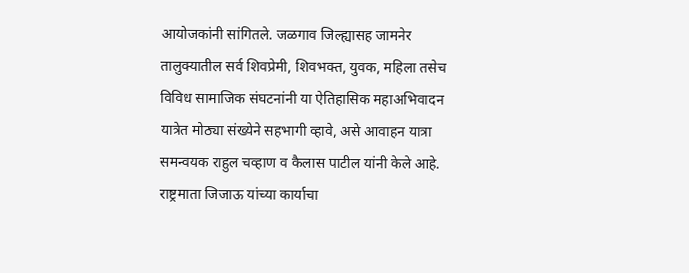आयोजकांनी सांगितले. जळगाव जिल्ह्यासह जामनेर तालुक्यातील सर्व शिवप्रेमी, शिवभक्त, युवक, महिला तसेच विविध सामाजिक संघटनांनी या ऐतिहासिक महाअभिवादन यात्रेत मोठ्या संख्येने सहभागी व्हावे, असे आवाहन यात्रा समन्वयक राहुल चव्हाण व कैलास पाटील यांनी केले आहे. राष्ट्रमाता जिजाऊ यांच्या कार्याचा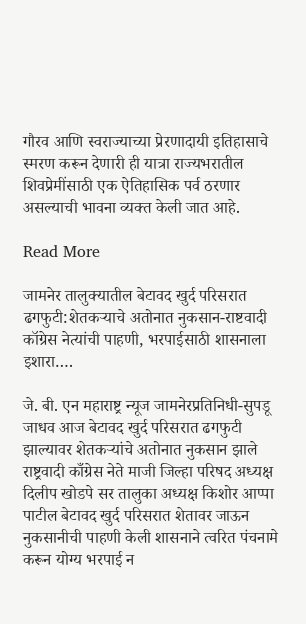गौरव आणि स्वराज्याच्या प्रेरणादायी इतिहासाचे स्मरण करून देणारी ही यात्रा राज्यभरातील शिवप्रेमींसाठी एक ऐतिहासिक पर्व ठरणार असल्याची भावना व्यक्त केली जात आहे.

Read More

जामनेर तालुक्यातील बेटावद खुर्द परिसरात ढगफुटी:शेतकऱ्याचे अतोनात नुकसान-राष्टवादी कॉग्रेस नेत्यांची पाहणी, भरपाईसाठी शासनाला इशारा….

जे. बी. एन महाराष्ट्र न्यूज जामनेरप्रतिनिधी-सुपडू जाधव आज बेटावद खुर्द परिसरात ढगफुटी झाल्यावर शेतकऱ्यांचे अतोनात नुकसान झाले राष्ट्रवादी काँग्रेस नेते माजी जिल्हा परिषद अध्यक्ष दिलीप खोडपे सर तालुका अध्यक्ष किशोर आप्पा पाटील बेटावद खुर्द परिसरात शेतावर जाऊन नुकसानीची पाहणी केली शासनाने त्वरित पंचनामे करून योग्य भरपाई न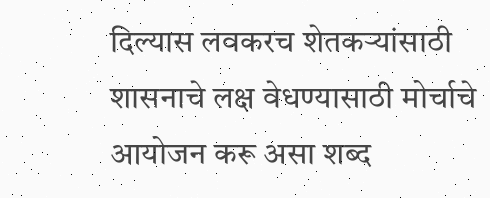दिल्यास लवकरच शेतकऱ्यांसाठी शासनाचे लक्ष वेधण्यासाठी मोर्चाचे आयोजन करू असा शब्द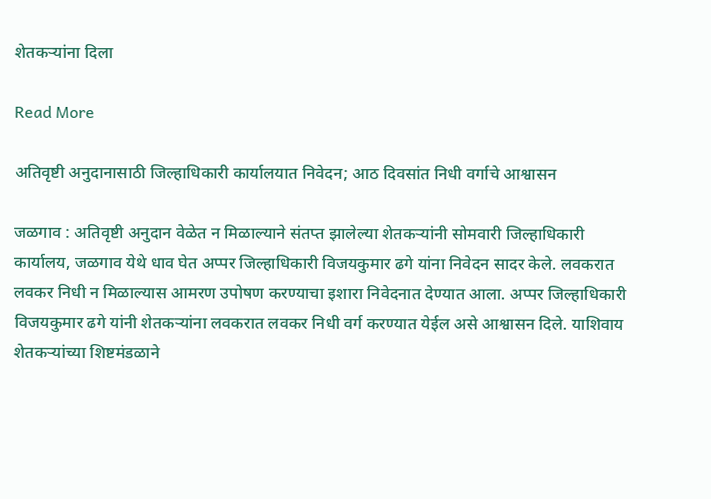शेतकऱ्यांना दिला

Read More

अतिवृष्टी अनुदानासाठी जिल्हाधिकारी कार्यालयात निवेदन; आठ दिवसांत निधी वर्गाचे आश्वासन

जळगाव : अतिवृष्टी अनुदान वेळेत न मिळाल्याने संतप्त झालेल्या शेतकऱ्यांनी सोमवारी जिल्हाधिकारी कार्यालय, जळगाव येथे धाव घेत अप्पर जिल्हाधिकारी विजयकुमार ढगे यांना निवेदन सादर केले. लवकरात लवकर निधी न मिळाल्यास आमरण उपोषण करण्याचा इशारा निवेदनात देण्यात आला. अप्पर जिल्हाधिकारी विजयकुमार ढगे यांनी शेतकऱ्यांना लवकरात लवकर निधी वर्ग करण्यात येईल असे आश्वासन दिले. याशिवाय शेतकऱ्यांच्या शिष्टमंडळाने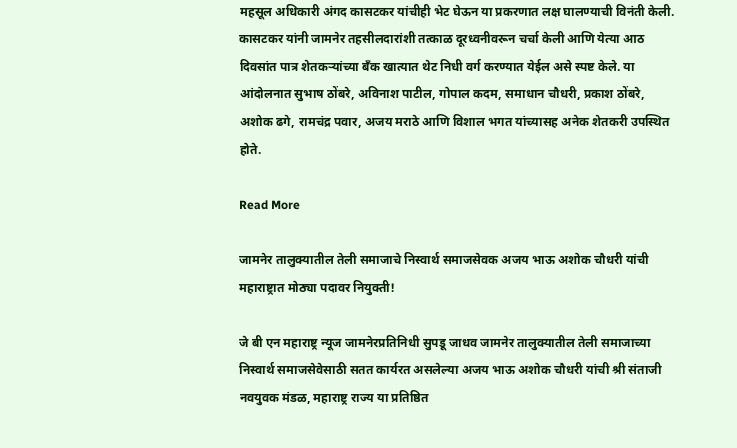महसूल अधिकारी अंगद कासटकर यांचीही भेट घेऊन या प्रकरणात लक्ष घालण्याची विनंती केली. कासटकर यांनी जामनेर तहसीलदारांशी तत्काळ दूरध्वनीवरून चर्चा केली आणि येत्या आठ दिवसांत पात्र शेतकऱ्यांच्या बँक खात्यात थेट निधी वर्ग करण्यात येईल असे स्पष्ट केले. या आंदोलनात सुभाष ठोंबरे, अविनाश पाटील, गोपाल कदम, समाधान चौधरी, प्रकाश ठोंबरे, अशोक ढगे, रामचंद्र पवार, अजय मराठे आणि विशाल भगत यांच्यासह अनेक शेतकरी उपस्थित होते.

Read More

जामनेर तालुक्यातील तेली समाजाचे निस्वार्थ समाजसेवक अजय भाऊ अशोक चौधरी यांची महाराष्ट्रात मोठ्या पदावर नियुक्ती!

जे बी एन महाराष्ट्र न्यूज जामनेरप्रतिनिधी सुपडू जाधव जामनेर तालुक्यातील तेली समाजाच्या निस्वार्थ समाजसेवेसाठी सतत कार्यरत असलेल्या अजय भाऊ अशोक चौधरी यांची श्री संताजी नवयुवक मंडळ, महाराष्ट्र राज्य या प्रतिष्ठित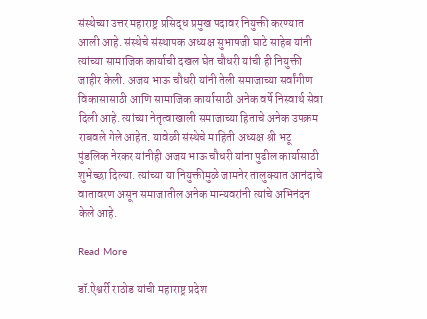संस्थेच्या उत्तर महाराष्ट्र प्रसिद्ध प्रमुख पदावर नियुक्ती करण्यात आली आहे. संस्थेचे संस्थापक अध्यक्ष सुभाषजी घाटे साहेब यांनी त्यांच्या सामाजिक कार्याची दखल घेत चौधरी यांची ही नियुक्ती जाहीर केली. अजय भाऊ चौधरी यांनी तेली समाजाच्या सर्वांगीण विकासासाठी आणि सामाजिक कार्यासाठी अनेक वर्षे निस्वार्थ सेवा दिली आहे. त्यांच्या नेतृत्वाखाली समाजाच्या हिताचे अनेक उपक्रम राबवले गेले आहेत. यावेळी संस्थेचे माहिती अध्यक्ष श्री भटू पुंडलिक नेरकर यांनीही अजय भाऊ चौधरी यांना पुढील कार्यासाठी शुभेच्छा दिल्या. त्यांच्या या नियुक्तीमुळे जामनेर तालुक्यात आनंदाचे वातावरण असून समाजातील अनेक मान्यवरांनी त्यांचे अभिनंदन केले आहे.

Read More

डॉ.ऐश्वर्री राठोड यांची महाराष्ट्र प्रदेश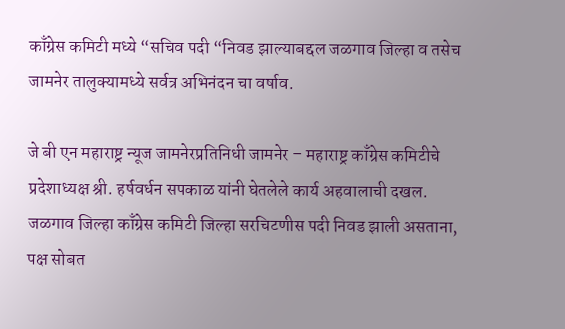काँग्रेस कमिटी मध्ये “सचिव पदी “निवड झाल्याबद्दल जळगाव जिल्हा व तसेच जामनेर तालुक्यामध्ये सर्वत्र अभिनंदन चा वर्षाव.

जे बी एन महाराष्ट्र न्यूज जामनेरप्रतिनिधी जामनेर – महाराष्ट्र काँग्रेस कमिटीचे प्रदेशाध्यक्ष श्री. हर्षवर्धन सपकाळ यांनी घेतलेले कार्य अहवालाची दखल. जळगाव जिल्हा काँग्रेस कमिटी जिल्हा सरचिटणीस पदी निवड झाली असताना, पक्ष सोबत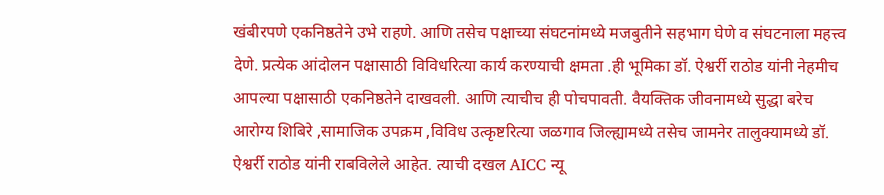खंबीरपणे एकनिष्ठतेने उभे राहणे. आणि तसेच पक्षाच्या संघटनांमध्ये मजबुतीने सहभाग घेणे व संघटनाला महत्त्व देणे. प्रत्येक आंदोलन पक्षासाठी विविधरित्या कार्य करण्याची क्षमता .ही भूमिका डॉ. ऐश्वर्री राठोड यांनी नेहमीच आपल्या पक्षासाठी एकनिष्ठतेने दाखवली. आणि त्याचीच ही पोचपावती. वैयक्तिक जीवनामध्ये सुद्धा बरेच आरोग्य शिबिरे ,सामाजिक उपक्रम ,विविध उत्कृष्टरित्या जळगाव जिल्ह्यामध्ये तसेच जामनेर तालुक्यामध्ये डॉ. ऐश्वर्री राठोड यांनी राबविलेले आहेत. त्याची दखल AICC न्यू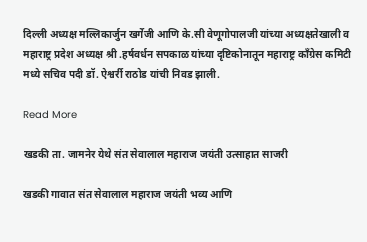दिल्ली अध्यक्ष मल्लिकार्जुन खर्गेजी आणि के.सी वेणूगोपालजी यांच्या अध्यक्षतेखाली व महाराष्ट्र प्रदेश अध्यक्ष श्री .हर्षवर्धन सपकाळ यांच्या दृष्टिकोनातून महाराष्ट्र काँग्रेस कमिटी मध्ये सचिव पदी डॉ. ऐश्वर्री राठोड यांची निवड झाली.

Read More

खडकी ता. जामनेर येथे संत सेवालाल महाराज जयंती उत्साहात साजरी

खडकी गावात संत सेवालाल महाराज जयंती भव्य आणि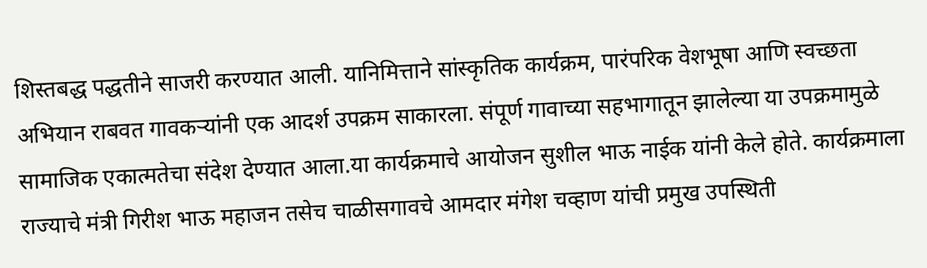शिस्तबद्ध पद्धतीने साजरी करण्यात आली. यानिमित्ताने सांस्कृतिक कार्यक्रम, पारंपरिक वेशभूषा आणि स्वच्छता अभियान राबवत गावकऱ्यांनी एक आदर्श उपक्रम साकारला. संपूर्ण गावाच्या सहभागातून झालेल्या या उपक्रमामुळे सामाजिक एकात्मतेचा संदेश देण्यात आला.या कार्यक्रमाचे आयोजन सुशील भाऊ नाईक यांनी केले होते. कार्यक्रमाला राज्याचे मंत्री गिरीश भाऊ महाजन तसेच चाळीसगावचे आमदार मंगेश चव्हाण यांची प्रमुख उपस्थिती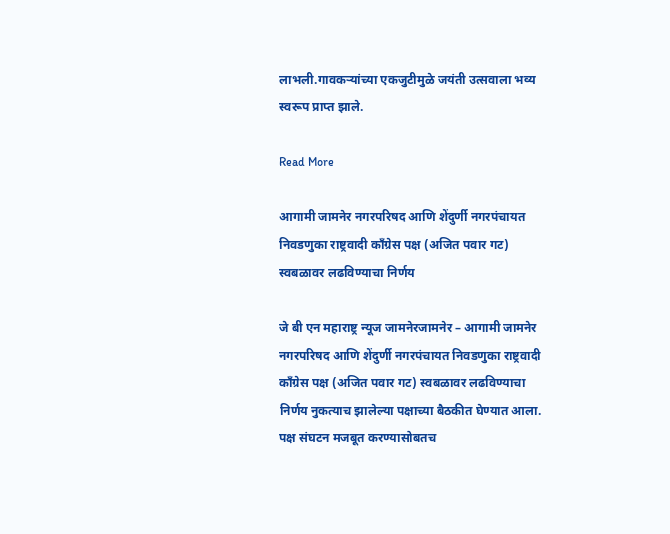लाभली.गावकऱ्यांच्या एकजुटीमुळे जयंती उत्सवाला भव्य स्वरूप प्राप्त झाले.

Read More

आगामी जामनेर नगरपरिषद आणि शेंदुर्णी नगरपंचायत निवडणुका राष्ट्रवादी काँग्रेस पक्ष (अजित पवार गट) स्वबळावर लढविण्याचा निर्णय

जे बी एन महाराष्ट्र न्यूज जामनेरजामनेर – आगामी जामनेर नगरपरिषद आणि शेंदुर्णी नगरपंचायत निवडणुका राष्ट्रवादी काँग्रेस पक्ष (अजित पवार गट) स्वबळावर लढविण्याचा निर्णय नुकत्याच झालेल्या पक्षाच्या बैठकीत घेण्यात आला. पक्ष संघटन मजबूत करण्यासोबतच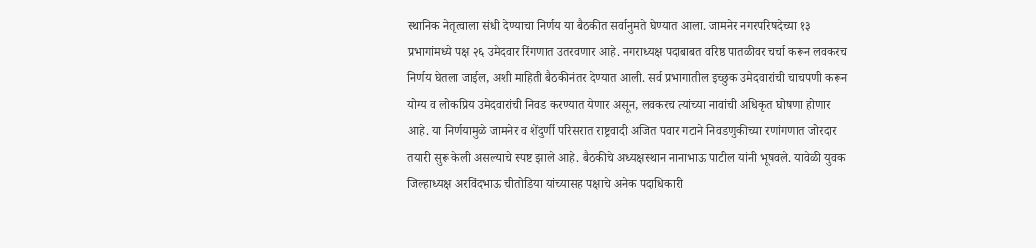स्थानिक नेतृत्वाला संधी देण्याचा निर्णय या बैठकीत सर्वानुमते घेण्यात आला. जामनेर नगरपरिषदेच्या १३ प्रभागांमध्ये पक्ष २६ उमेदवार रिंगणात उतरवणार आहे. नगराध्यक्ष पदाबाबत वरिष्ठ पातळीवर चर्चा करून लवकरच निर्णय घेतला जाईल, अशी माहिती बैठकीनंतर देण्यात आली. सर्व प्रभागातील इच्छुक उमेदवारांची चाचपणी करून योग्य व लोकप्रिय उमेदवारांची निवड करण्यात येणार असून, लवकरच त्यांच्या नावांची अधिकृत घोषणा होणार आहे. या निर्णयामुळे जामनेर व शेंदुर्णी परिसरात राष्ट्रवादी अजित पवार गटाने निवडणुकीच्या रणांगणात जोरदार तयारी सुरू केली असल्याचे स्पष्ट झाले आहे. बैठकीचे अध्यक्षस्थान नानाभाऊ पाटील यांनी भूषवले. यावेळी युवक जिल्हाध्यक्ष अरविंदभाऊ चीतोडिया यांच्यासह पक्षाचे अनेक पदाधिकारी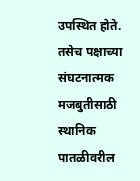उपस्थित होते. तसेच पक्षाच्या संघटनात्मक मजबुतीसाठी स्थानिक पातळीवरील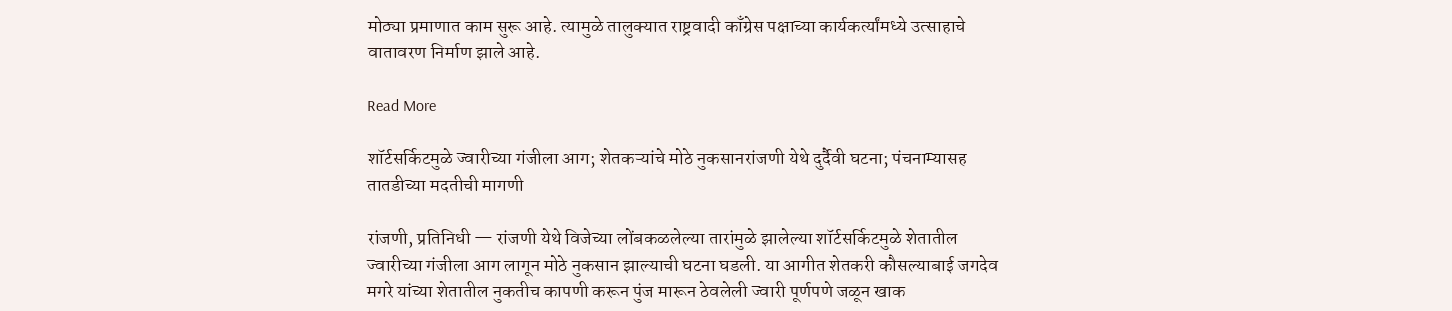मोठ्या प्रमाणात काम सुरू आहे. त्यामुळे तालुक्यात राष्ट्रवादी काँग्रेस पक्षाच्या कार्यकर्त्यांमध्ये उत्साहाचे वातावरण निर्माण झाले आहे.

Read More

शॉर्टसर्किटमुळे ज्वारीच्या गंजीला आग; शेतकऱ्यांचे मोठे नुकसानरांजणी येथे दुर्दैवी घटना; पंचनाम्यासह तातडीच्या मदतीची मागणी

रांजणी, प्रतिनिधी — रांजणी येथे विजेच्या लोंबकळलेल्या तारांमुळे झालेल्या शॉर्टसर्किटमुळे शेतातील ज्वारीच्या गंजीला आग लागून मोठे नुकसान झाल्याची घटना घडली. या आगीत शेतकरी कौसल्याबाई जगदेव मगरे यांच्या शेतातील नुकतीच कापणी करून पुंज मारून ठेवलेली ज्वारी पूर्णपणे जळून खाक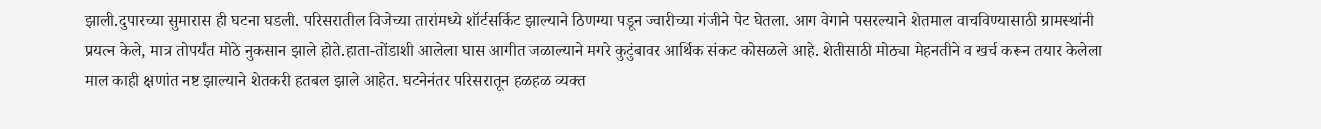झाली.दुपारच्या सुमारास ही घटना घडली. परिसरातील विजेच्या तारांमध्ये शॉर्टसर्किट झाल्याने ठिणग्या पडून ज्वारीच्या गंजीने पेट घेतला. आग वेगाने पसरल्याने शेतमाल वाचविण्यासाठी ग्रामस्थांनी प्रयत्न केले, मात्र तोपर्यंत मोठे नुकसान झाले होते.हाता-तोंडाशी आलेला घास आगीत जळाल्याने मगरे कुटुंबावर आर्थिक संकट कोसळले आहे. शेतीसाठी मोठ्या मेहनतीने व खर्च करून तयार केलेला माल काही क्षणांत नष्ट झाल्याने शेतकरी हतबल झाले आहेत. घटनेनंतर परिसरातून हळहळ व्यक्त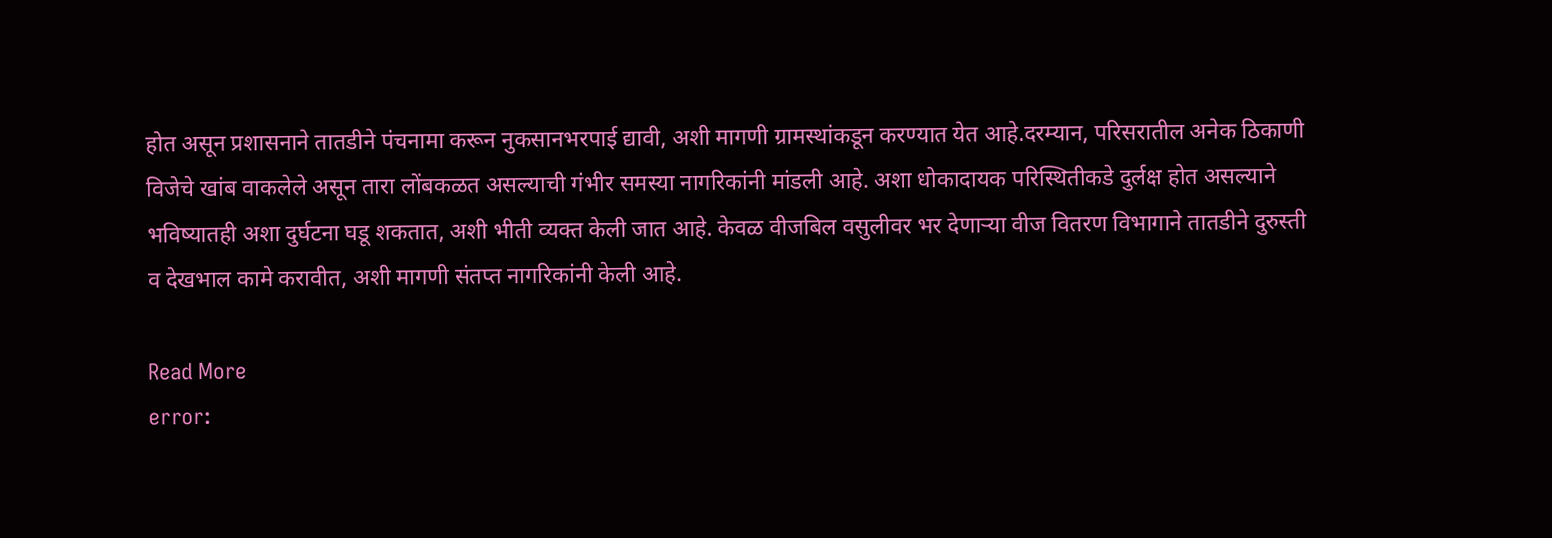होत असून प्रशासनाने तातडीने पंचनामा करून नुकसानभरपाई द्यावी, अशी मागणी ग्रामस्थांकडून करण्यात येत आहे.दरम्यान, परिसरातील अनेक ठिकाणी विजेचे खांब वाकलेले असून तारा लोंबकळत असल्याची गंभीर समस्या नागरिकांनी मांडली आहे. अशा धोकादायक परिस्थितीकडे दुर्लक्ष होत असल्याने भविष्यातही अशा दुर्घटना घडू शकतात, अशी भीती व्यक्त केली जात आहे. केवळ वीजबिल वसुलीवर भर देणाऱ्या वीज वितरण विभागाने तातडीने दुरुस्ती व देखभाल कामे करावीत, अशी मागणी संतप्त नागरिकांनी केली आहे.

Read More
error: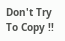Don't Try To Copy !!